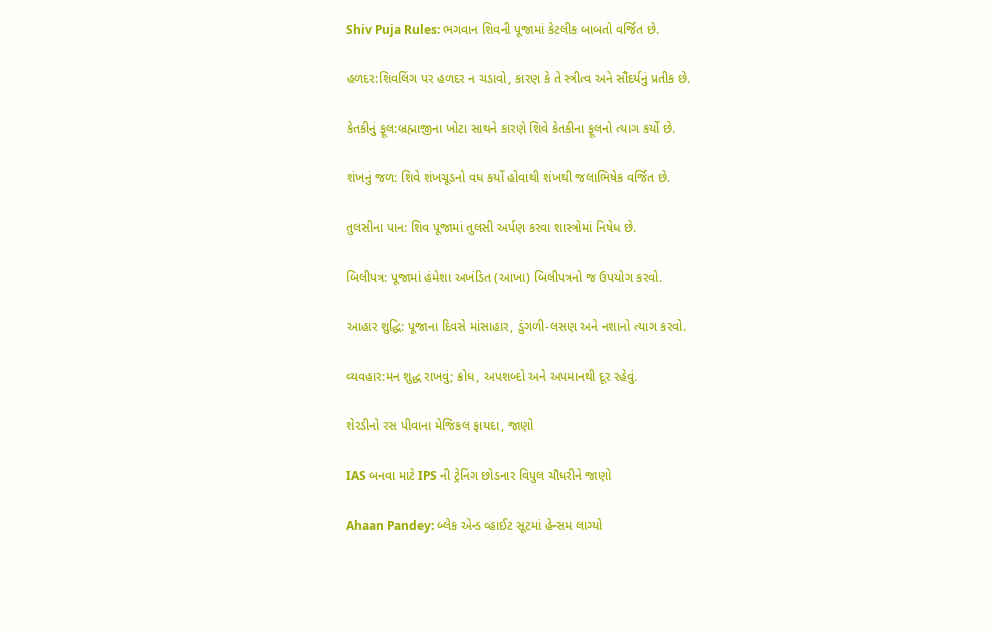Shiv Puja Rules: ભગવાન શિવની પૂજામાં કેટલીક બાબતો વર્જિત છે.

હળદર:શિવલિંગ પર હળદર ન ચડાવો, કારણ કે તે સ્ત્રીત્વ અને સૌંદર્યનું પ્રતીક છે.

કેતકીનું ફૂલ:બ્રહ્માજીના ખોટા સાથને કારણે શિવે કેતકીના ફૂલનો ત્યાગ કર્યો છે.

શંખનું જળ: શિવે શંખચૂડનો વધ કર્યો હોવાથી શંખથી જલાભિષેક વર્જિત છે.

તુલસીના પાન: શિવ પૂજામાં તુલસી અર્પણ કરવા શાસ્ત્રોમાં નિષેધ છે.

બિલીપત્ર: પૂજામાં હંમેશા અખંડિત (આખા) બિલીપત્રનો જ ઉપયોગ કરવો.

આહાર શુદ્ધિ: પૂજાના દિવસે માંસાહાર, ડુંગળી-લસણ અને નશાનો ત્યાગ કરવો.

વ્યવહાર:મન શુદ્ધ રાખવું; ક્રોધ, અપશબ્દો અને અપમાનથી દૂર રહેવું.

શેરડીનો રસ પીવાના મેજિકલ ફાયદા, જાણો

IAS બનવા માટે IPS ની ટ્રેનિંગ છોડનાર વિપુલ ચૌધરીને જાણો

Ahaan Pandey: બ્લેક એન્ડ વ્હાઈટ સૂટમાં હેન્સમ લાગ્યો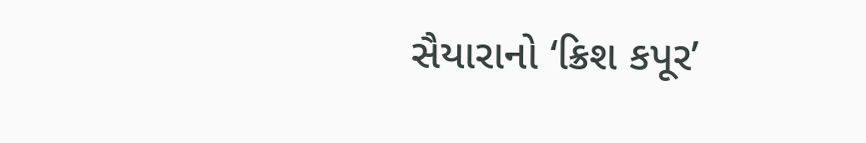સૈયારાનો ‘ક્રિશ કપૂર’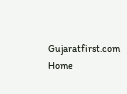Gujaratfirst.com Home